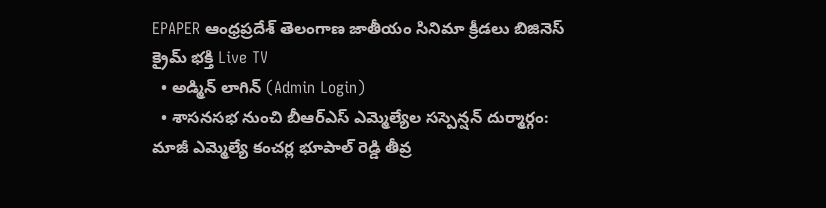EPAPER ఆంధ్రప్రదేశ్ తెలంగాణ జాతీయం సినిమా క్రీడలు బిజినెస్ క్రైమ్ భక్తి Live TV
  • అడ్మిన్ లాగిన్ (Admin Login)
  • శాసనసభ నుంచి బీఆర్ఎస్ ఎమ్మెల్యేల సస్పెన్షన్ దుర్మార్గం: మాజీ ఎమ్మెల్యే కంచర్ల భూపాల్ రెడ్డి తీవ్ర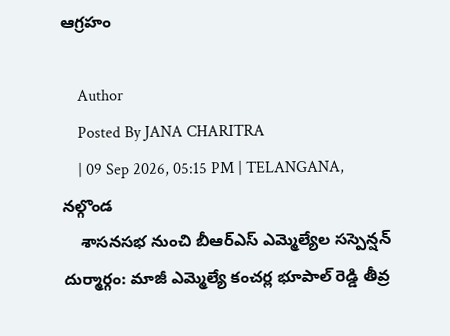ఆగ్రహం

    Author
    Posted By JANA CHARITRA
    | 09 Sep 2026, 05:15 PM | TELANGANA, నల్గొండ
    శాసనసభ నుంచి బీఆర్ఎస్ ఎమ్మెల్యేల సస్పెన్షన్ దుర్మార్గం: మాజీ ఎమ్మెల్యే కంచర్ల భూపాల్ రెడ్డి తీవ్ర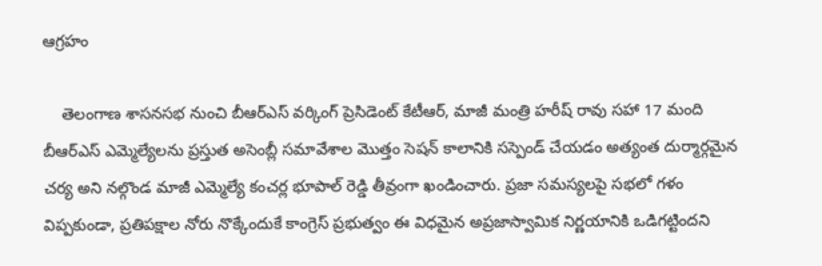ఆగ్రహం

    తెలంగాణ శాసనసభ నుంచి బీఆర్ఎస్ వర్కింగ్ ప్రెసిడెంట్ కేటీఆర్, మాజీ మంత్రి హరీష్ రావు సహా 17 మంది బీఆర్ఎస్ ఎమ్మెల్యేలను ప్రస్తుత అసెంబ్లీ సమావేశాల మొత్తం సెషన్ కాలానికి సస్పెండ్ చేయడం అత్యంత దుర్మార్గమైన చర్య అని నల్గొండ మాజీ ఎమ్మెల్యే కంచర్ల భూపాల్ రెడ్డి తీవ్రంగా ఖండించారు. ప్రజా సమస్యలపై సభలో గళం విప్పకుండా, ప్రతిపక్షాల నోరు నొక్కేందుకే కాంగ్రెస్ ప్రభుత్వం ఈ విధమైన అప్రజాస్వామిక నిర్ణయానికి ఒడిగట్టిందని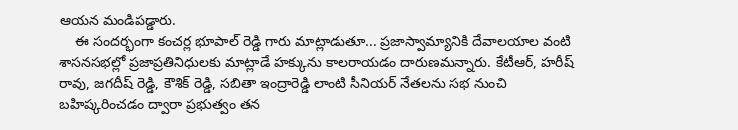ఆయన మండిపడ్డారు.
    ఈ సందర్భంగా కంచర్ల భూపాల్ రెడ్డి గారు మాట్లాడుతూ... ప్రజాస్వామ్యానికి దేవాలయాల వంటి శాసనసభల్లో ప్రజాప్రతినిధులకు మాట్లాడే హక్కును కాలరాయడం దారుణమన్నారు. కేటీఆర్, హరీష్ రావు, జగదీష్ రెడ్డి, కౌశిక్ రెడ్డి, సబితా ఇంద్రారెడ్డి లాంటి సీనియర్ నేతలను సభ నుంచి బహిష్కరించడం ద్వారా ప్రభుత్వం తన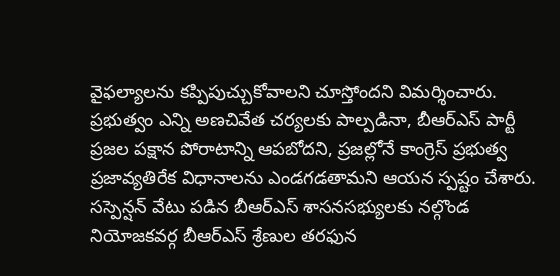వైఫల్యాలను కప్పిపుచ్చుకోవాలని చూస్తోందని విమర్శించారు. ప్రభుత్వం ఎన్ని అణచివేత చర్యలకు పాల్పడినా, బీఆర్ఎస్ పార్టీ ప్రజల పక్షాన పోరాటాన్ని ఆపబోదని, ప్రజల్లోనే కాంగ్రెస్ ప్రభుత్వ ప్రజావ్యతిరేక విధానాలను ఎండగడతామని ఆయన స్పష్టం చేశారు. సస్పెన్షన్ వేటు పడిన బీఆర్ఎస్ శాసనసభ్యులకు నల్గొండ నియోజకవర్గ బీఆర్ఎస్ శ్రేణుల తరఫున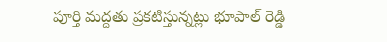పూర్తి మద్దతు ప్రకటిస్తున్నట్లు భూపాల్ రెడ్డి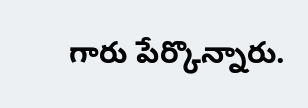గారు పేర్కొన్నారు.